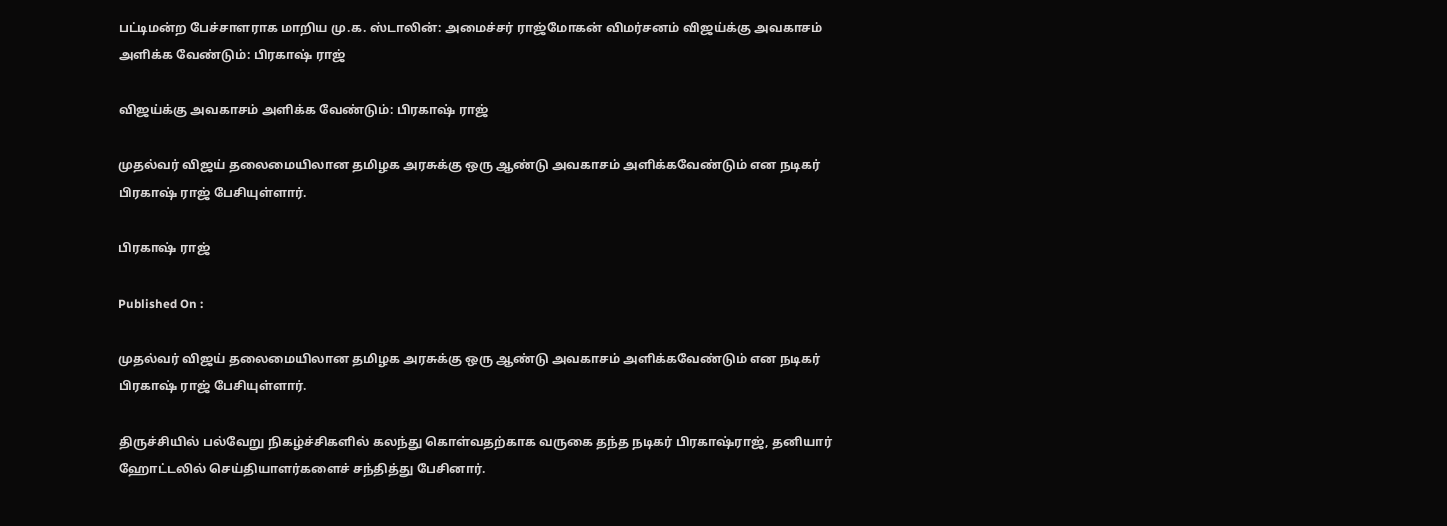பட்டிமன்ற பேச்சாளராக மாறிய மு.க. ஸ்டாலின்: அமைச்சர் ராஜ்மோகன் விமர்சனம் விஜய்க்கு அவகாசம் அளிக்க வேண்டும்: பிரகாஷ் ராஜ்

விஜய்க்கு அவகாசம் அளிக்க வேண்டும்: பிரகாஷ் ராஜ்

முதல்வர் விஜய் தலைமையிலான தமிழக அரசுக்கு ஒரு ஆண்டு அவகாசம் அளிக்கவேண்டும் என நடிகர் பிரகாஷ் ராஜ் பேசியுள்ளார்.

பிரகாஷ் ராஜ்

Published On :

முதல்வர் விஜய் தலைமையிலான தமிழக அரசுக்கு ஒரு ஆண்டு அவகாசம் அளிக்கவேண்டும் என நடிகர் பிரகாஷ் ராஜ் பேசியுள்ளார்.

திருச்சியில் பல்வேறு நிகழ்ச்சிகளில் கலந்து கொள்வதற்காக வருகை தந்த நடிகர் பிரகாஷ்ராஜ், தனியார் ஹோட்டலில் செய்தியாளர்களைச் சந்தித்து பேசினார்.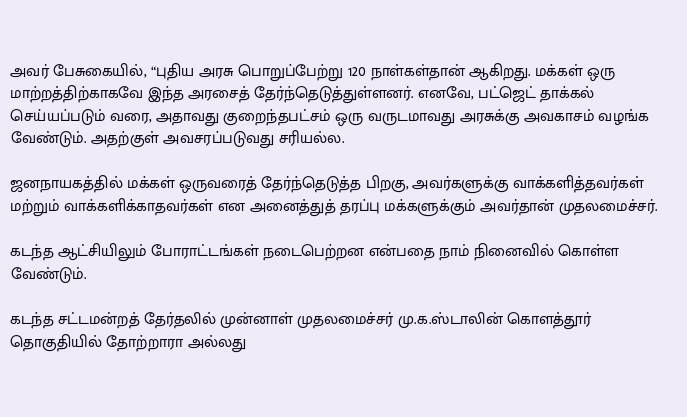அவர் பேசுகையில், “புதிய அரசு பொறுப்பேற்று 120 நாள்கள்தான் ஆகிறது. மக்கள் ஒரு மாற்றத்திற்காகவே இந்த அரசைத் தேர்ந்தெடுத்துள்ளனர். எனவே, பட்ஜெட் தாக்கல் செய்யப்படும் வரை, அதாவது குறைந்தபட்சம் ஒரு வருடமாவது அரசுக்கு அவகாசம் வழங்க வேண்டும். அதற்குள் அவசரப்படுவது சரியல்ல.

ஜனநாயகத்தில் மக்கள் ஒருவரைத் தேர்ந்தெடுத்த பிறகு, அவர்களுக்கு வாக்களித்தவர்கள் மற்றும் வாக்களிக்காதவர்கள் என அனைத்துத் தரப்பு மக்களுக்கும் அவர்தான் முதலமைச்சர்.

கடந்த ஆட்சியிலும் போராட்டங்கள் நடைபெற்றன என்பதை நாம் நினைவில் கொள்ள வேண்டும்.

கடந்த சட்டமன்றத் தேர்தலில் முன்னாள் முதலமைச்சர் மு.க.ஸ்டாலின் கொளத்தூர் தொகுதியில் தோற்றாரா அல்லது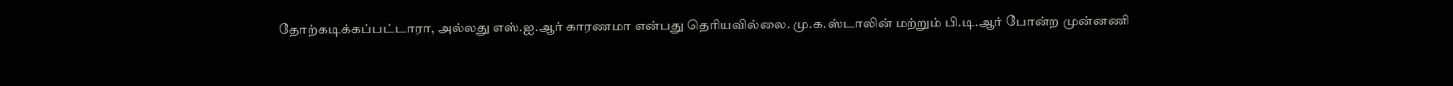தோற்கடிக்கப்பட்டாரா, அல்லது எஸ்.ஐ.ஆர் காரணமா என்பது தெரியவில்லை. மு.க.ஸ்டாலின் மற்றும் பி.டி.ஆர் போன்ற முன்னணி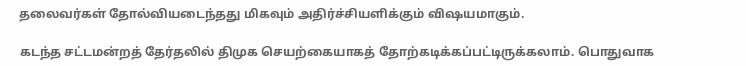தலைவர்கள் தோல்வியடைந்தது மிகவும் அதிர்ச்சியளிக்கும் விஷயமாகும்.

கடந்த சட்டமன்றத் தேர்தலில் திமுக செயற்கையாகத் தோற்கடிக்கப்பட்டிருக்கலாம். பொதுவாக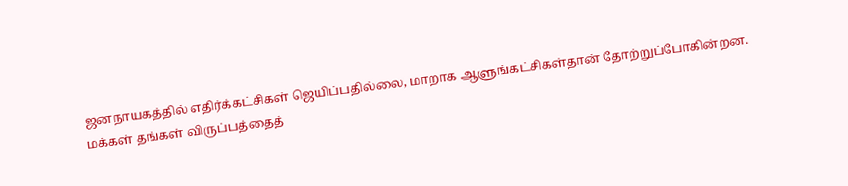ஜனநாயகத்தில் எதிர்க்கட்சிகள் ஜெயிப்பதில்லை, மாறாக ஆளுங்கட்சிகள்தான் தோற்றுப்போகின்றன. மக்கள் தங்கள் விருப்பத்தைத்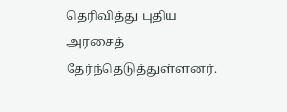தெரிவித்து புதிய அரசைத் தேர்ந்தெடுத்துள்ளனர்.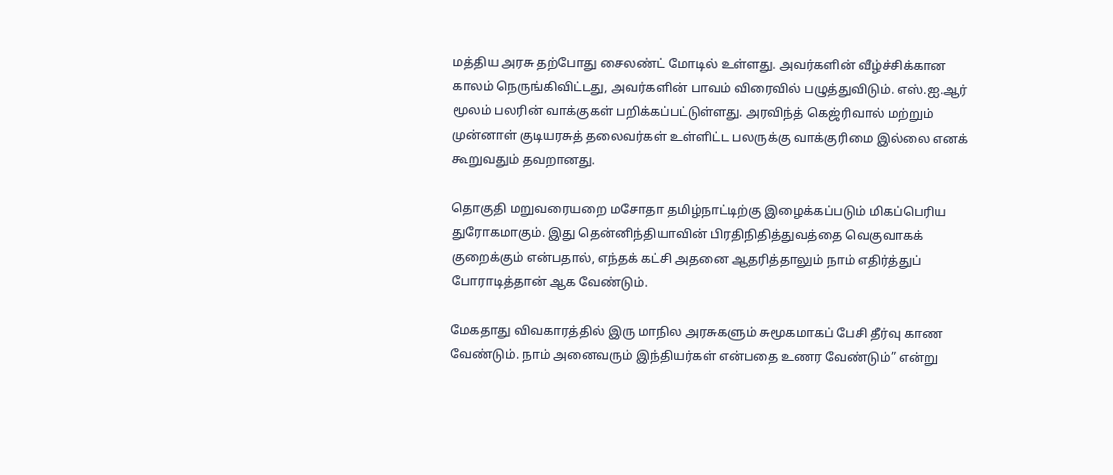மத்திய அரசு தற்போது சைலண்ட் மோடில் உள்ளது. அவர்களின் வீழ்ச்சிக்கான காலம் நெருங்கிவிட்டது, அவர்களின் பாவம் விரைவில் பழுத்துவிடும். எஸ்.ஐ.ஆர் மூலம் பலரின் வாக்குகள் பறிக்கப்பட்டுள்ளது. அரவிந்த் கெஜ்ரிவால் மற்றும் முன்னாள் குடியரசுத் தலைவர்கள் உள்ளிட்ட பலருக்கு வாக்குரிமை இல்லை எனக் கூறுவதும் தவறானது.

தொகுதி மறுவரையறை மசோதா தமிழ்நாட்டிற்கு இழைக்கப்படும் மிகப்பெரிய துரோகமாகும். இது தென்னிந்தியாவின் பிரதிநிதித்துவத்தை வெகுவாகக் குறைக்கும் என்பதால், எந்தக் கட்சி அதனை ஆதரித்தாலும் நாம் எதிர்த்துப் போராடித்தான் ஆக வேண்டும்.

மேகதாது விவகாரத்தில் இரு மாநில அரசுகளும் சுமூகமாகப் பேசி தீர்வு காண வேண்டும். நாம் அனைவரும் இந்தியர்கள் என்பதை உணர வேண்டும்” என்று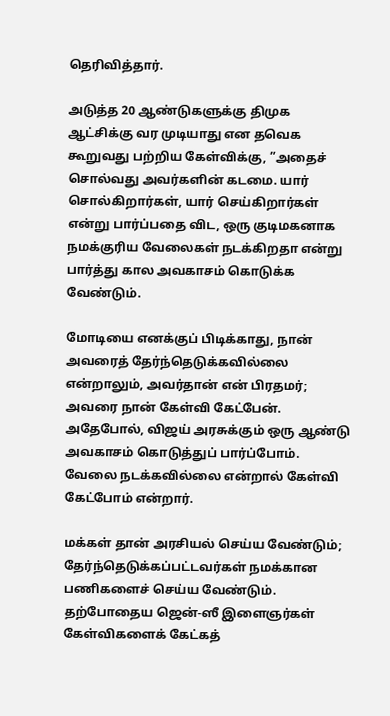தெரிவித்தார்.

அடுத்த 20 ஆண்டுகளுக்கு திமுக ஆட்சிக்கு வர முடியாது என தவெக கூறுவது பற்றிய கேள்விக்கு, ”அதைச் சொல்வது அவர்களின் கடமை. யார் சொல்கிறார்கள், யார் செய்கிறார்கள் என்று பார்ப்பதை விட, ஒரு குடிமகனாக நமக்குரிய வேலைகள் நடக்கிறதா என்று பார்த்து கால அவகாசம் கொடுக்க வேண்டும்.

மோடியை எனக்குப் பிடிக்காது, நான் அவரைத் தேர்ந்தெடுக்கவில்லை என்றாலும், அவர்தான் என் பிரதமர்; அவரை நான் கேள்வி கேட்பேன். அதேபோல், விஜய் அரசுக்கும் ஒரு ஆண்டு அவகாசம் கொடுத்துப் பார்ப்போம். வேலை நடக்கவில்லை என்றால் கேள்வி கேட்போம் என்றார்.

மக்கள் தான் அரசியல் செய்ய வேண்டும்; தேர்ந்தெடுக்கப்பட்டவர்கள் நமக்கான பணிகளைச் செய்ய வேண்டும். தற்போதைய ஜென்-ஸீ இளைஞர்கள் கேள்விகளைக் கேட்கத்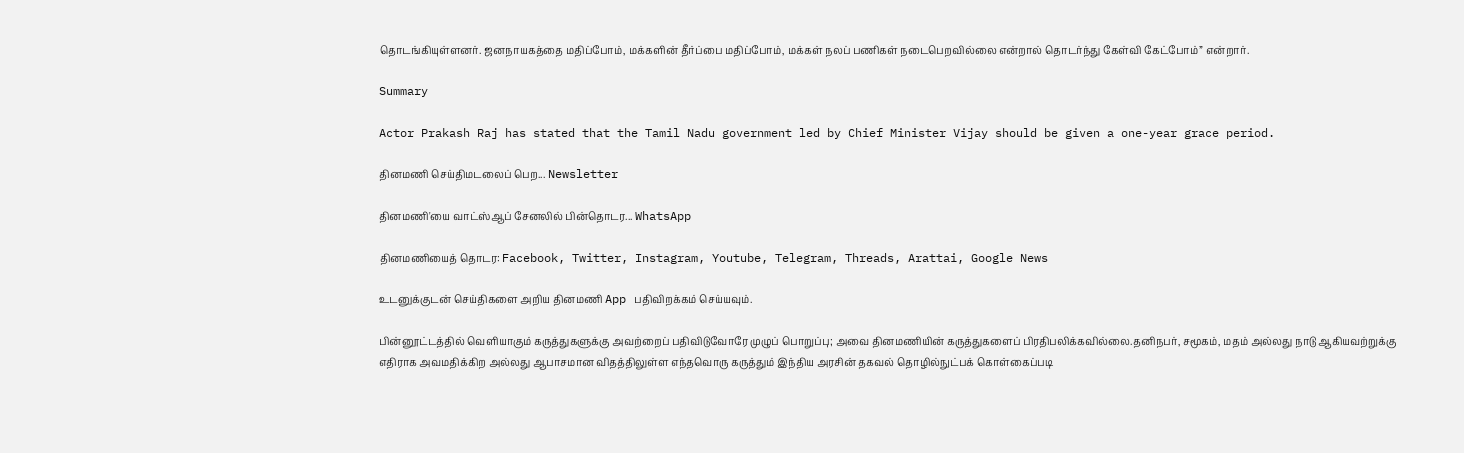தொடங்கியுள்ளனர். ஜனநாயகத்தை மதிப்போம், மக்களின் தீர்ப்பை மதிப்போம், மக்கள் நலப் பணிகள் நடைபெறவில்லை என்றால் தொடர்ந்து கேள்வி கேட்போம்” என்றார்.

Summary

Actor Prakash Raj has stated that the Tamil Nadu government led by Chief Minister Vijay should be given a one-year grace period.

தினமணி செய்திமடலைப் பெற... Newsletter

தினமணி'யை வாட்ஸ்ஆப் சேனலில் பின்தொடர... WhatsApp

தினமணியைத் தொடர: Facebook, Twitter, Instagram, Youtube, Telegram, Threads, Arattai, Google News

உடனுக்குடன் செய்திகளை அறிய தினமணி App பதிவிறக்கம் செய்யவும்.

பின்னூட்டத்தில் வெளியாகும் கருத்துகளுக்கு அவற்றைப் பதிவிடுவோரே முழுப் பொறுப்பு; அவை தினமணியின் கருத்துகளைப் பிரதிபலிக்கவில்லை.தனிநபர், சமூகம், மதம் அல்லது நாடு ஆகியவற்றுக்கு எதிராக அவமதிக்கிற அல்லது ஆபாசமான விதத்திலுள்ள எந்தவொரு கருத்தும் இந்திய அரசின் தகவல் தொழில்நுட்பக் கொள்கைப்படி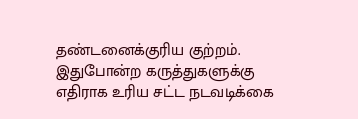தண்டனைக்குரிய குற்றம். இதுபோன்ற கருத்துகளுக்கு எதிராக உரிய சட்ட நடவடிக்கை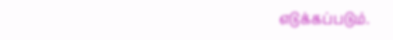எடுக்கப்படும்.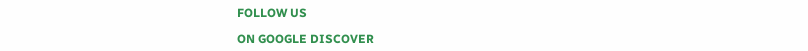FOLLOW US

ON GOOGLE DISCOVER